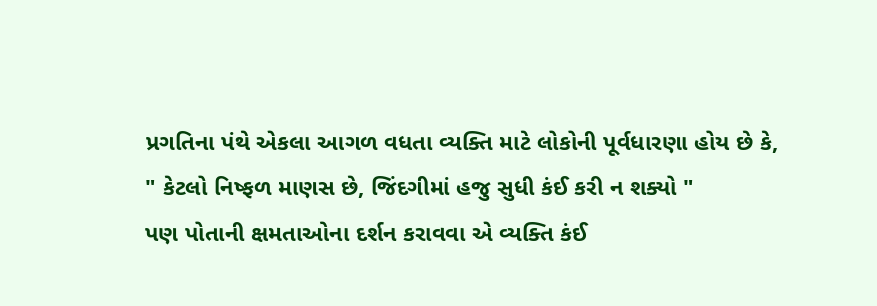પ્રગતિના પંથે એકલા આગળ વધતા વ્યક્તિ માટે લોકોની પૂર્વધારણા હોય છે કે,
" કેટલો નિષ્ફળ માણસ છે, જિંદગીમાં હજુ સુધી કંઈ કરી ન શક્યો "
પણ પોતાની ક્ષમતાઓના દર્શન કરાવવા એ વ્યક્તિ કંઈ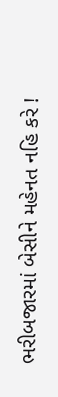ભરીબજારમાં બેસીને મહેનત નહિ કરે !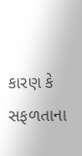કારણ કે સફળતાના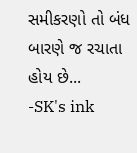સમીકરણો તો બંધ બારણે જ રચાતા હોય છે...
-SK's ink